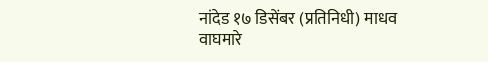नांदेड १७ डिसेंबर (प्रतिनिधी) माधव वाघमारे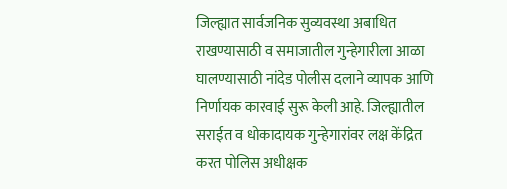जिल्ह्यात सार्वजनिक सुव्यवस्था अबाधित राखण्यासाठी व समाजातील गुन्हेगारीला आळा घालण्यासाठी नांदेड पोलीस दलाने व्यापक आणि निर्णायक कारवाई सुरू केली आहे. जिल्ह्यातील सराईत व धोकादायक गुन्हेगारांवर लक्ष केंद्रित करत पोलिस अधीक्षक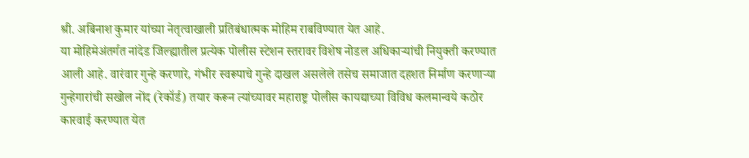श्री. अबिनाश कुमार यांच्या नेतृत्वाखाली प्रतिबंधात्मक मोहिम राबविण्यात येत आहे.
या मोहिमेअंतर्गत नांदेड जिल्ह्यातील प्रत्येक पोलीस स्टेशन स्तरावर विशेष नोडल अधिकाऱ्यांची नियुक्ती करण्यात आली आहे. वारंवार गुन्हे करणारे, गंभीर स्वरूपाचे गुन्हे दाखल असलेले तसेच समाजात दहशत निर्माण करणाऱ्या गुन्हेगारांची सखोल नोंद (रेकॉर्ड) तयार करून त्यांच्यावर महाराष्ट्र पोलीस कायद्याच्या विविध कलमान्वये कठोर कारवाई करण्यात येत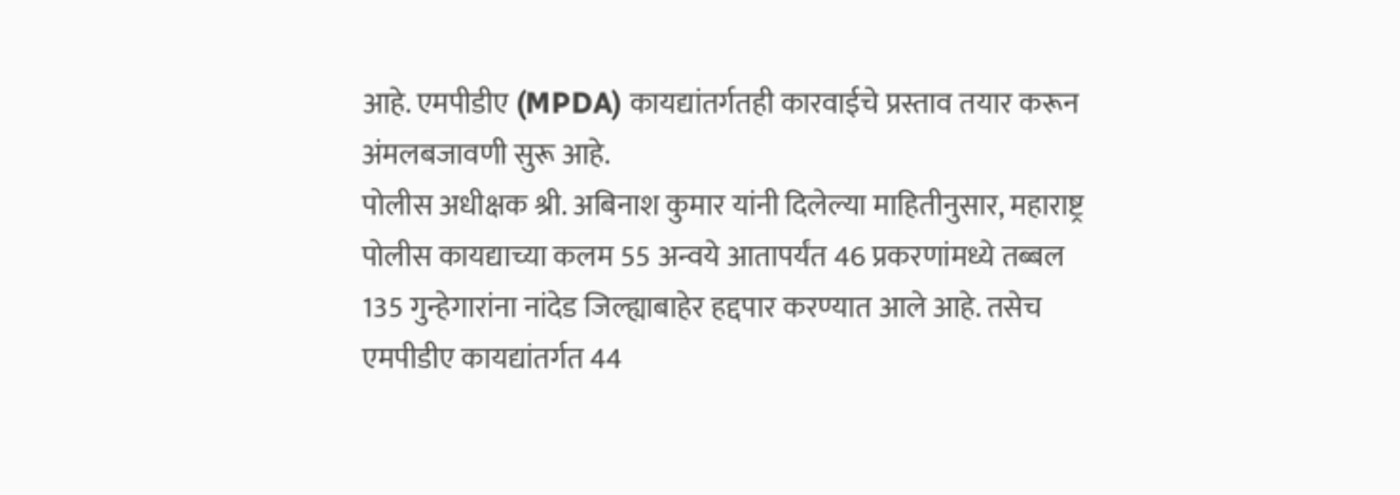आहे. एमपीडीए (MPDA) कायद्यांतर्गतही कारवाईचे प्रस्ताव तयार करून अंमलबजावणी सुरू आहे.
पोलीस अधीक्षक श्री. अबिनाश कुमार यांनी दिलेल्या माहितीनुसार, महाराष्ट्र पोलीस कायद्याच्या कलम 55 अन्वये आतापर्यंत 46 प्रकरणांमध्ये तब्बल 135 गुन्हेगारांना नांदेड जिल्ह्याबाहेर हद्दपार करण्यात आले आहे. तसेच एमपीडीए कायद्यांतर्गत 44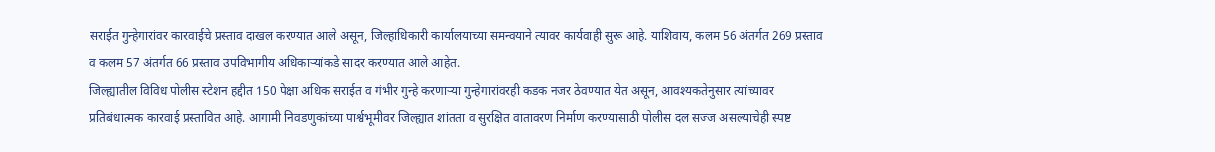सराईत गुन्हेगारांवर कारवाईचे प्रस्ताव दाखल करण्यात आले असून, जिल्हाधिकारी कार्यालयाच्या समन्वयाने त्यावर कार्यवाही सुरू आहे. याशिवाय, कलम 56 अंतर्गत 269 प्रस्ताव व कलम 57 अंतर्गत 66 प्रस्ताव उपविभागीय अधिकाऱ्यांकडे सादर करण्यात आले आहेत.
जिल्ह्यातील विविध पोलीस स्टेशन हद्दीत 150 पेक्षा अधिक सराईत व गंभीर गुन्हे करणाऱ्या गुन्हेगारांवरही कडक नजर ठेवण्यात येत असून, आवश्यकतेनुसार त्यांच्यावर प्रतिबंधात्मक कारवाई प्रस्तावित आहे. आगामी निवडणुकांच्या पार्श्वभूमीवर जिल्ह्यात शांतता व सुरक्षित वातावरण निर्माण करण्यासाठी पोलीस दल सज्ज असल्याचेही स्पष्ट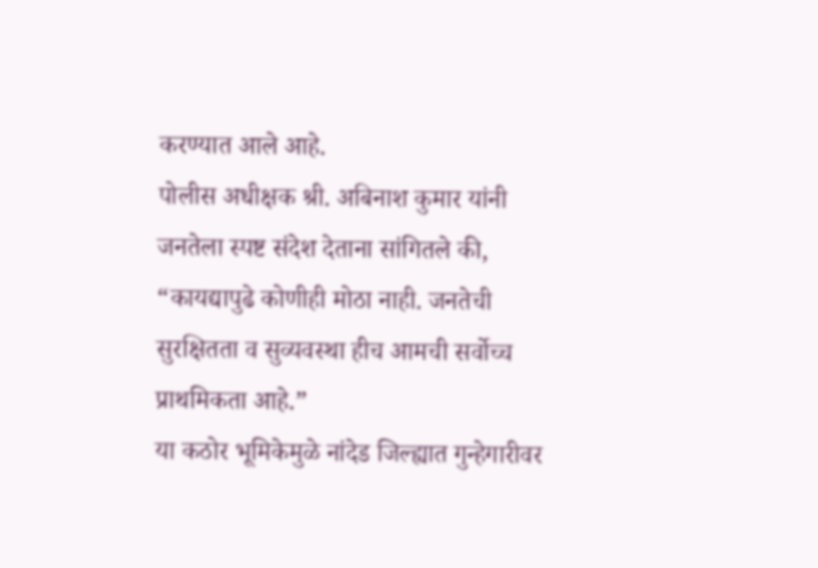करण्यात आले आहे.
पोलीस अधीक्षक श्री. अबिनाश कुमार यांनी जनतेला स्पष्ट संदेश देताना सांगितले की, “कायद्यापुढे कोणीही मोठा नाही. जनतेची सुरक्षितता व सुव्यवस्था हीच आमची सर्वोच्च प्राथमिकता आहे.”
या कठोर भूमिकेमुळे नांदेड जिल्ह्यात गुन्हेगारीवर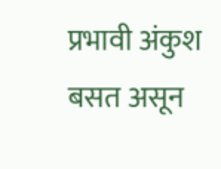प्रभावी अंकुश बसत असून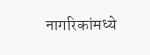नागरिकांमध्ये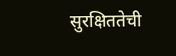सुरक्षिततेची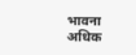भावना अधिक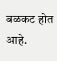बळकट होत आहे.